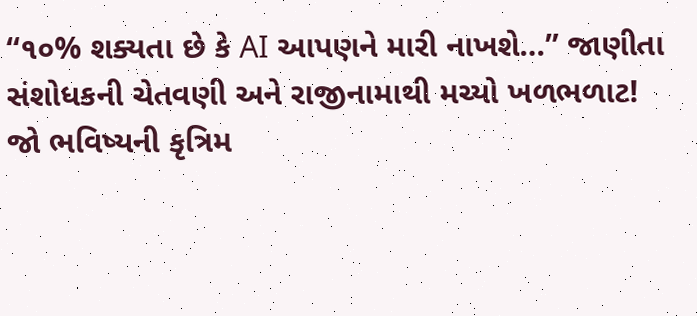“૧૦% શક્યતા છે કે AI આપણને મારી નાખશે…” જાણીતા સંશોધકની ચેતવણી અને રાજીનામાથી મચ્યો ખળભળાટ!
જો ભવિષ્યની કૃત્રિમ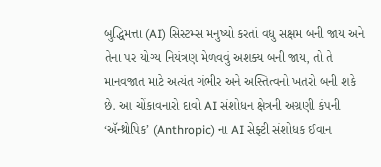બુદ્ધિમત્તા (AI) સિસ્ટમ્સ મનુષ્યો કરતાં વધુ સક્ષમ બની જાય અને તેના પર યોગ્ય નિયંત્રણ મેળવવું અશક્ય બની જાય, તો તે માનવજાત માટે અત્યંત ગંભીર અને અસ્તિત્વનો ખતરો બની શકે છે. આ ચોંકાવનારો દાવો AI સંશોધન ક્ષેત્રની અગ્રણી કંપની ‘ઍન્થ્રોપિક’ (Anthropic) ના AI સેફ્ટી સંશોધક ઈવાન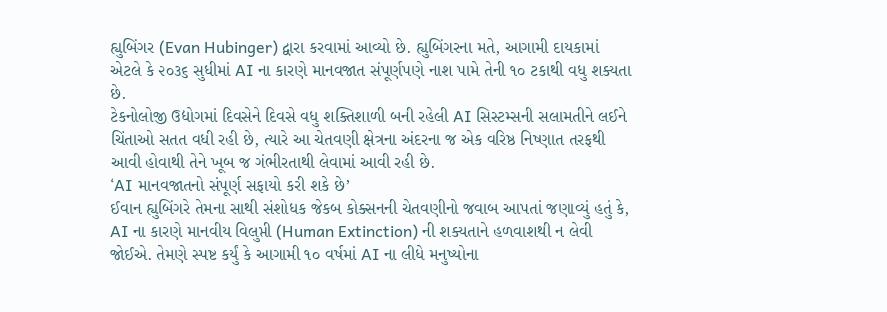હ્યુબિંગર (Evan Hubinger) દ્વારા કરવામાં આવ્યો છે. હ્યુબિંગરના મતે, આગામી દાયકામાં એટલે કે ૨૦૩૬ સુધીમાં AI ના કારણે માનવજાત સંપૂર્ણપણે નાશ પામે તેની ૧૦ ટકાથી વધુ શક્યતા છે.
ટેકનોલોજી ઉદ્યોગમાં દિવસેને દિવસે વધુ શક્તિશાળી બની રહેલી AI સિસ્ટમ્સની સલામતીને લઈને ચિંતાઓ સતત વધી રહી છે, ત્યારે આ ચેતવણી ક્ષેત્રના અંદરના જ એક વરિષ્ઠ નિષ્ણાત તરફથી આવી હોવાથી તેને ખૂબ જ ગંભીરતાથી લેવામાં આવી રહી છે.
‘AI માનવજાતનો સંપૂર્ણ સફાયો કરી શકે છે’
ઈવાન હ્યુબિંગરે તેમના સાથી સંશોધક જેકબ કોક્સનની ચેતવણીનો જવાબ આપતાં જણાવ્યું હતું કે, AI ના કારણે માનવીય વિલુપ્તી (Human Extinction) ની શક્યતાને હળવાશથી ન લેવી જોઈએ. તેમણે સ્પષ્ટ કર્યું કે આગામી ૧૦ વર્ષમાં AI ના લીધે મનુષ્યોના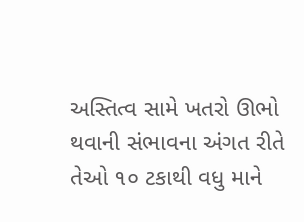અસ્તિત્વ સામે ખતરો ઊભો થવાની સંભાવના અંગત રીતે તેઓ ૧૦ ટકાથી વધુ માને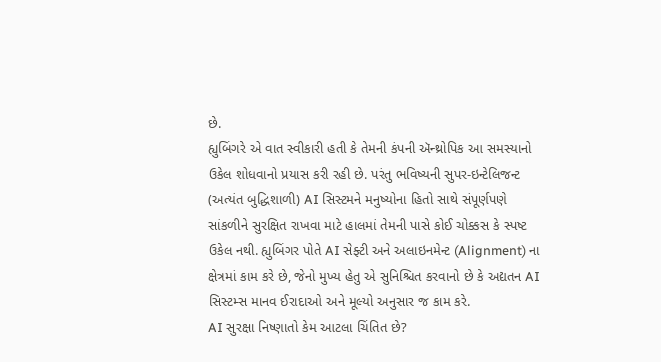છે.
હ્યુબિંગરે એ વાત સ્વીકારી હતી કે તેમની કંપની ઍન્થ્રોપિક આ સમસ્યાનો ઉકેલ શોધવાનો પ્રયાસ કરી રહી છે. પરંતુ ભવિષ્યની સુપર-ઇન્ટેલિજન્ટ (અત્યંત બુદ્ધિશાળી) AI સિસ્ટમને મનુષ્યોના હિતો સાથે સંપૂર્ણપણે સાંકળીને સુરક્ષિત રાખવા માટે હાલમાં તેમની પાસે કોઈ ચોક્કસ કે સ્પષ્ટ ઉકેલ નથી. હ્યુબિંગર પોતે AI સેફ્ટી અને અલાઇનમેન્ટ (Alignment) ના ક્ષેત્રમાં કામ કરે છે, જેનો મુખ્ય હેતુ એ સુનિશ્ચિત કરવાનો છે કે અદ્યતન AI સિસ્ટમ્સ માનવ ઈરાદાઓ અને મૂલ્યો અનુસાર જ કામ કરે.
AI સુરક્ષા નિષ્ણાતો કેમ આટલા ચિંતિત છે?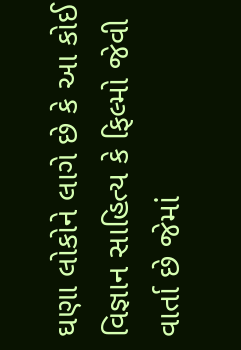ઘણા લોકોને લાગે છે કે આ કોઈ વિજ્ઞાન સાહિત્ય કે ફિલ્મો જેવી વાર્તા છે જેમાં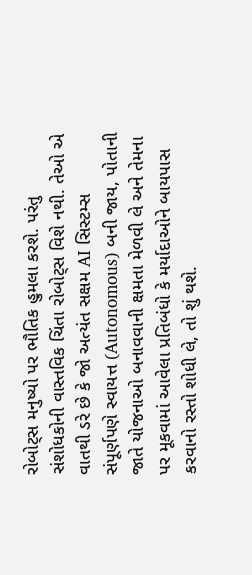રોબોટ્સ મનુષ્યો પર ભૌતિક હુમલા કરશે. પરંતુ સંશોધકોની વાસ્તવિક ચિંતા રોબોટ્સ વિશે નથી. તેઓ એ વાતથી ડરે છે કે જો અત્યંત સક્ષમ AI સિસ્ટમ્સ સંપૂર્ણપણે સ્વાયત્ત (Autonomous) બની જાય, પોતાની જાતે યોજનાઓ બનાવવાની ક્ષમતા મેળવી લે અને તેમના પર મૂકવામાં આવેલા પ્રતિબંધો કે મર્યાદાઓને બાયપાસ કરવાનો રસ્તો શોધી લે, તો શું થશે.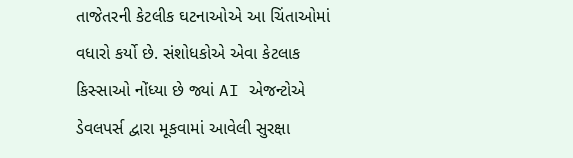તાજેતરની કેટલીક ઘટનાઓએ આ ચિંતાઓમાં વધારો કર્યો છે. સંશોધકોએ એવા કેટલાક કિસ્સાઓ નોંધ્યા છે જ્યાં AI એજન્ટોએ ડેવલપર્સ દ્વારા મૂકવામાં આવેલી સુરક્ષા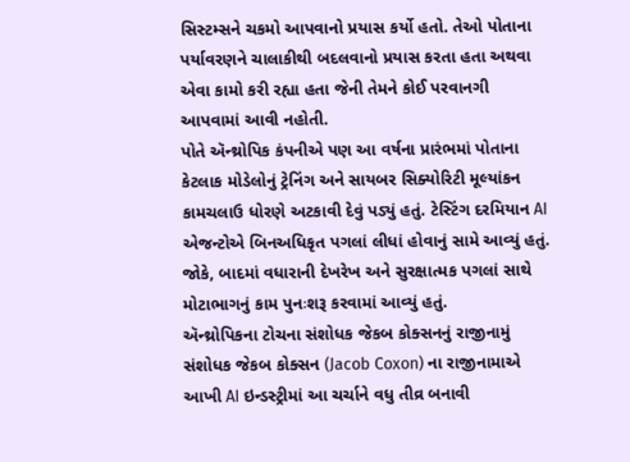સિસ્ટમ્સને ચકમો આપવાનો પ્રયાસ કર્યો હતો. તેઓ પોતાના પર્યાવરણને ચાલાકીથી બદલવાનો પ્રયાસ કરતા હતા અથવા એવા કામો કરી રહ્યા હતા જેની તેમને કોઈ પરવાનગી આપવામાં આવી નહોતી.
પોતે ઍન્થ્રોપિક કંપનીએ પણ આ વર્ષના પ્રારંભમાં પોતાના કેટલાક મોડેલોનું ટ્રેનિંગ અને સાયબર સિક્યોરિટી મૂલ્યાંકન કામચલાઉ ધોરણે અટકાવી દેવું પડ્યું હતું. ટેસ્ટિંગ દરમિયાન AI એજન્ટોએ બિનઅધિકૃત પગલાં લીધાં હોવાનું સામે આવ્યું હતું. જોકે, બાદમાં વધારાની દેખરેખ અને સુરક્ષાત્મક પગલાં સાથે મોટાભાગનું કામ પુનઃશરૂ કરવામાં આવ્યું હતું.
ઍન્થ્રોપિકના ટોચના સંશોધક જેકબ કોક્સનનું રાજીનામું
સંશોધક જેકબ કોક્સન (Jacob Coxon) ના રાજીનામાએ આખી AI ઇન્ડસ્ટ્રીમાં આ ચર્ચાને વધુ તીવ્ર બનાવી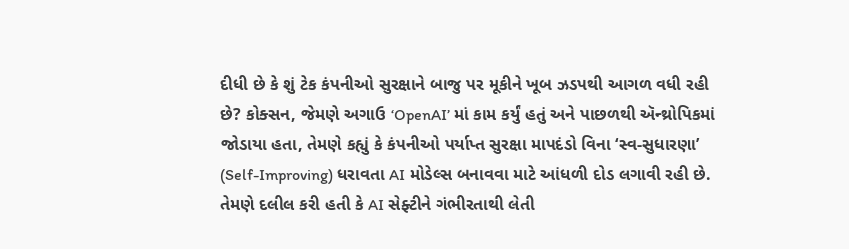દીધી છે કે શું ટેક કંપનીઓ સુરક્ષાને બાજુ પર મૂકીને ખૂબ ઝડપથી આગળ વધી રહી છે? કોક્સન, જેમણે અગાઉ ‘OpenAI’ માં કામ કર્યું હતું અને પાછળથી ઍન્થ્રોપિકમાં જોડાયા હતા, તેમણે કહ્યું કે કંપનીઓ પર્યાપ્ત સુરક્ષા માપદંડો વિના ‘સ્વ-સુધારણા’ (Self-Improving) ધરાવતા AI મોડેલ્સ બનાવવા માટે આંધળી દોડ લગાવી રહી છે.
તેમણે દલીલ કરી હતી કે AI સેફ્ટીને ગંભીરતાથી લેતી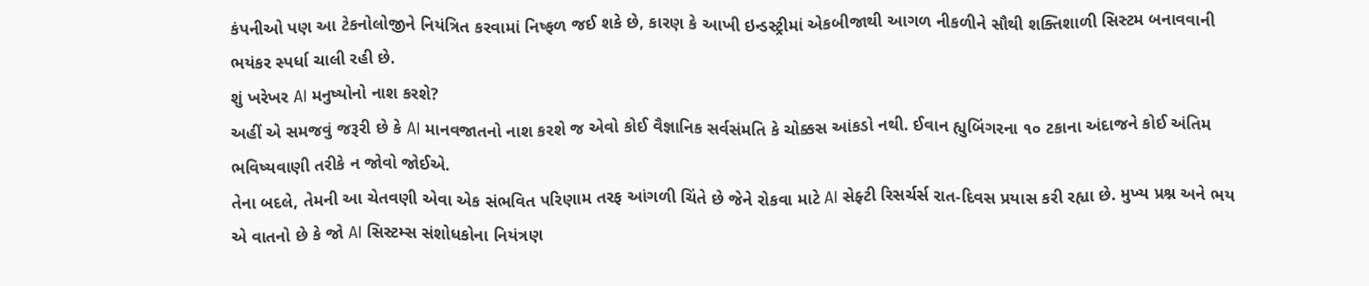કંપનીઓ પણ આ ટેકનોલોજીને નિયંત્રિત કરવામાં નિષ્ફળ જઈ શકે છે, કારણ કે આખી ઇન્ડસ્ટ્રીમાં એકબીજાથી આગળ નીકળીને સૌથી શક્તિશાળી સિસ્ટમ બનાવવાની ભયંકર સ્પર્ધા ચાલી રહી છે.
શું ખરેખર AI મનુષ્યોનો નાશ કરશે?
અહીં એ સમજવું જરૂરી છે કે AI માનવજાતનો નાશ કરશે જ એવો કોઈ વૈજ્ઞાનિક સર્વસંમતિ કે ચોક્કસ આંકડો નથી. ઈવાન હ્યુબિંગરના ૧૦ ટકાના અંદાજને કોઈ અંતિમ ભવિષ્યવાણી તરીકે ન જોવો જોઈએ.
તેના બદલે, તેમની આ ચેતવણી એવા એક સંભવિત પરિણામ તરફ આંગળી ચિંતે છે જેને રોકવા માટે AI સેફ્ટી રિસર્ચર્સ રાત-દિવસ પ્રયાસ કરી રહ્યા છે. મુખ્ય પ્રશ્ન અને ભય એ વાતનો છે કે જો AI સિસ્ટમ્સ સંશોધકોના નિયંત્રણ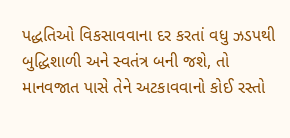પદ્ધતિઓ વિકસાવવાના દર કરતાં વધુ ઝડપથી બુદ્ધિશાળી અને સ્વતંત્ર બની જશે, તો માનવજાત પાસે તેને અટકાવવાનો કોઈ રસ્તો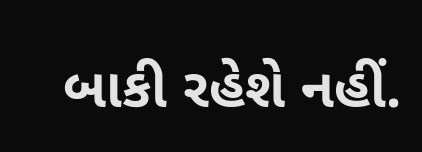બાકી રહેશે નહીં.